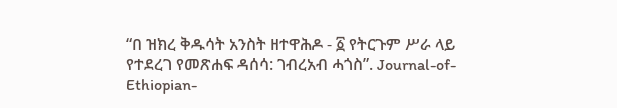“በ ዝክረ ቅዱሳት አንስት ዘተዋሕዶ - ፩ የትርጉም ሥራ ላይ የተደረገ የመጽሐፍ ዳሰሳ: ገብረአብ ሓጎስ”. Journal-of-Ethiopian-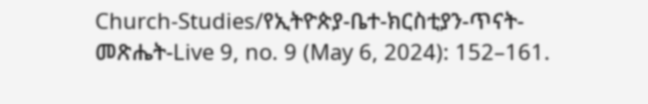Church-Studies/የኢትዮጵያ-ቤተ-ክርስቲያን-ጥናት-መጽሔት-Live 9, no. 9 (May 6, 2024): 152–161.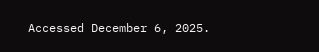Accessed December 6, 2025.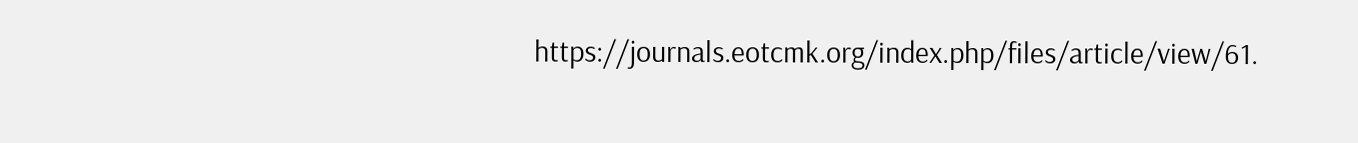https://journals.eotcmk.org/index.php/files/article/view/61.